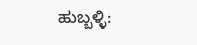ಹುಬ್ಬಳ್ಳಿ: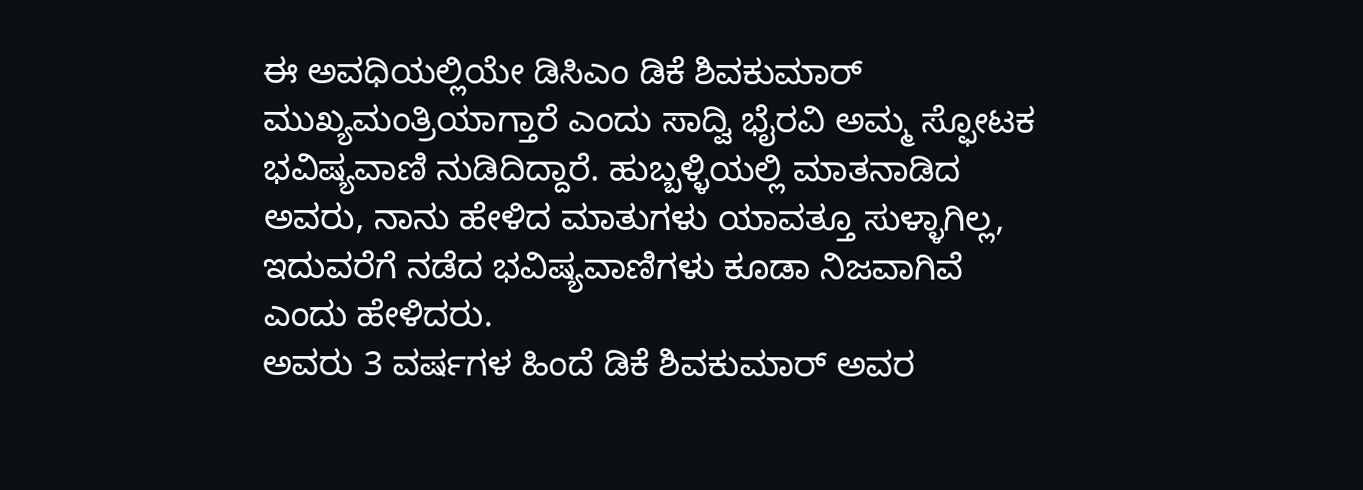ಈ ಅವಧಿಯಲ್ಲಿಯೇ ಡಿಸಿಎಂ ಡಿಕೆ ಶಿವಕುಮಾರ್ ಮುಖ್ಯಮಂತ್ರಿಯಾಗ್ತಾರೆ ಎಂದು ಸಾದ್ವಿ ಭೈರವಿ ಅಮ್ಮ ಸ್ಫೋಟಕ ಭವಿಷ್ಯವಾಣಿ ನುಡಿದಿದ್ದಾರೆ. ಹುಬ್ಬಳ್ಳಿಯಲ್ಲಿ ಮಾತನಾಡಿದ ಅವರು, ನಾನು ಹೇಳಿದ ಮಾತುಗಳು ಯಾವತ್ತೂ ಸುಳ್ಳಾಗಿಲ್ಲ, ಇದುವರೆಗೆ ನಡೆದ ಭವಿಷ್ಯವಾಣಿಗಳು ಕೂಡಾ ನಿಜವಾಗಿವೆ ಎಂದು ಹೇಳಿದರು.
ಅವರು 3 ವರ್ಷಗಳ ಹಿಂದೆ ಡಿಕೆ ಶಿವಕುಮಾರ್ ಅವರ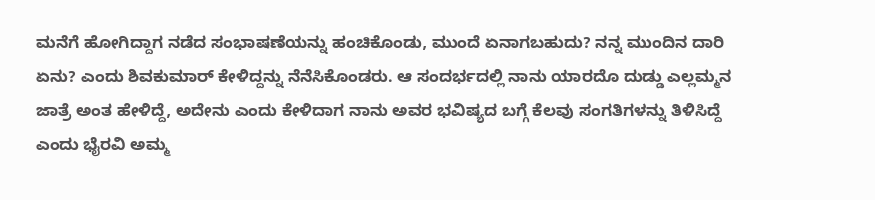ಮನೆಗೆ ಹೋಗಿದ್ದಾಗ ನಡೆದ ಸಂಭಾಷಣೆಯನ್ನು ಹಂಚಿಕೊಂಡು, ಮುಂದೆ ಏನಾಗಬಹುದು? ನನ್ನ ಮುಂದಿನ ದಾರಿ ಏನು? ಎಂದು ಶಿವಕುಮಾರ್ ಕೇಳಿದ್ದನ್ನು ನೆನೆಸಿಕೊಂಡರು. ಆ ಸಂದರ್ಭದಲ್ಲಿ ನಾನು ಯಾರದೊ ದುಡ್ಡು ಎಲ್ಲಮ್ಮನ ಜಾತ್ರೆ ಅಂತ ಹೇಳಿದ್ದೆ, ಅದೇನು ಎಂದು ಕೇಳಿದಾಗ ನಾನು ಅವರ ಭವಿಷ್ಯದ ಬಗ್ಗೆ ಕೆಲವು ಸಂಗತಿಗಳನ್ನು ತಿಳಿಸಿದ್ದೆ ಎಂದು ಭೈರವಿ ಅಮ್ಮ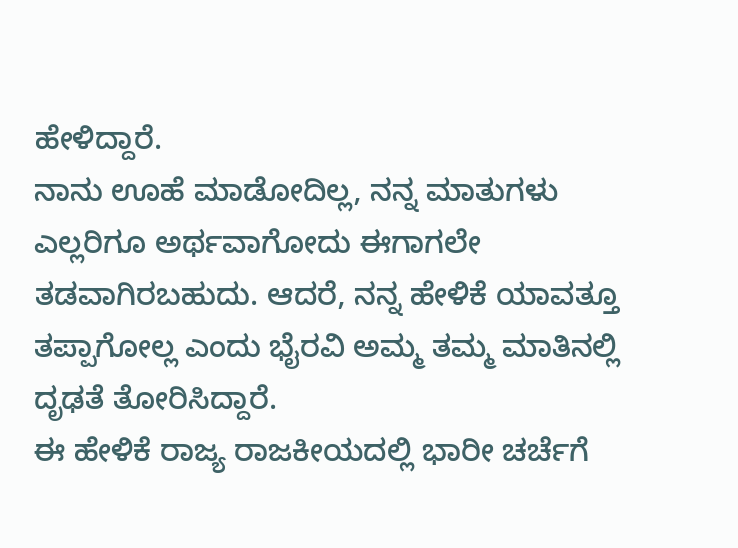ಹೇಳಿದ್ದಾರೆ.
ನಾನು ಊಹೆ ಮಾಡೋದಿಲ್ಲ, ನನ್ನ ಮಾತುಗಳು ಎಲ್ಲರಿಗೂ ಅರ್ಥವಾಗೋದು ಈಗಾಗಲೇ ತಡವಾಗಿರಬಹುದು. ಆದರೆ, ನನ್ನ ಹೇಳಿಕೆ ಯಾವತ್ತೂ ತಪ್ಪಾಗೋಲ್ಲ ಎಂದು ಭೈರವಿ ಅಮ್ಮ ತಮ್ಮ ಮಾತಿನಲ್ಲಿ ದೃಢತೆ ತೋರಿಸಿದ್ದಾರೆ.
ಈ ಹೇಳಿಕೆ ರಾಜ್ಯ ರಾಜಕೀಯದಲ್ಲಿ ಭಾರೀ ಚರ್ಚೆಗೆ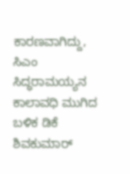ಕಾರಣವಾಗಿದ್ದು, ಸಿಎಂ ಸಿದ್ಧರಾಮಯ್ಯನ ಕಾಲಾವಧಿ ಮುಗಿದ ಬಳಿಕ ಡಿಕೆ ಶಿವಕುಮಾರ್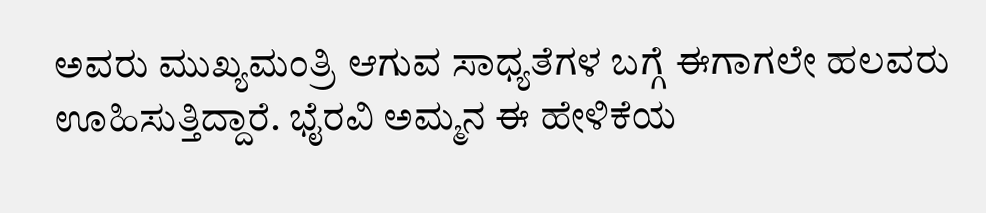ಅವರು ಮುಖ್ಯಮಂತ್ರಿ ಆಗುವ ಸಾಧ್ಯತೆಗಳ ಬಗ್ಗೆ ಈಗಾಗಲೇ ಹಲವರು ಊಹಿಸುತ್ತಿದ್ದಾರೆ. ಭೈರವಿ ಅಮ್ಮನ ಈ ಹೇಳಿಕೆಯ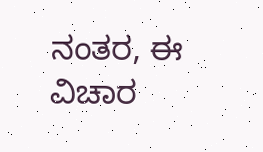ನಂತರ, ಈ ವಿಚಾರ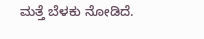ಮತ್ತೆ ಬೆಳಕು ನೋಡಿದೆ.